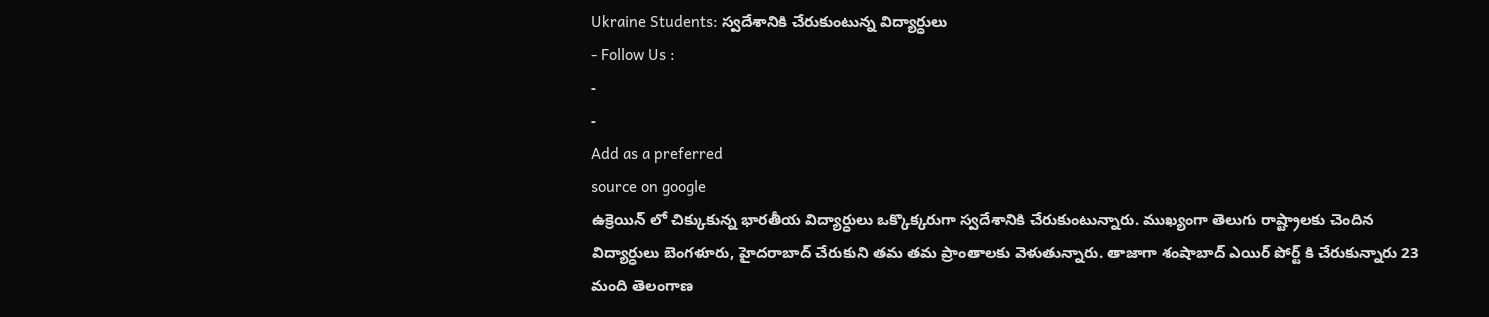Ukraine Students: స్వదేశానికి చేరుకుంటున్న విద్యార్ధులు
- Follow Us :
-
-
Add as a preferred
source on google
ఉక్రెయిన్ లో చిక్కుకున్న భారతీయ విద్యార్ధులు ఒక్కొక్కరుగా స్వదేశానికి చేరుకుంటున్నారు. ముఖ్యంగా తెలుగు రాష్ట్రాలకు చెందిన విద్యార్ధులు బెంగళూరు, హైదరాబాద్ చేరుకుని తమ తమ ప్రాంతాలకు వెళుతున్నారు. తాజాగా శంషాబాద్ ఎయిర్ పోర్ట్ కి చేరుకున్నారు 23 మంది తెలంగాణ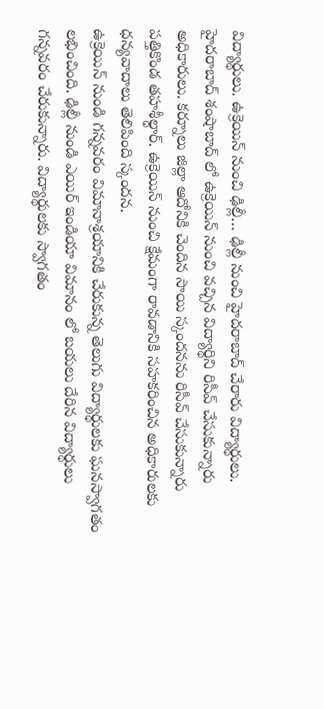విద్యార్థులు. ఉక్రెయిన్ నుంచి ఢిల్లీ… ఢిల్లీ నుంచి హైదరాబాద్ చేరారు విద్యార్ధులు. హైదరాబాద్ శంషాబాద్ లో ఉక్రెయిన్ నుంచి వచ్చిన విద్యార్థిని రిసీవ్ చేసుకున్నారు అధికారులు. కర్నూలు జిల్లా ఆదోనికి చెందిన సాయి స్కందనను రిసీవ్ చేసుకున్నారు పత్తికొండ తహశీల్ధార్. ఉక్రెయిన్ నుంచి క్షేమంగా రావడానికి సహకరించిన అధికారులకు ధన్యవాదాలు తెలిపింది స్కందన.
ఉక్రెయిన్ నుండి గన్నవరం విమానాశ్రయానికి చేరుకున్న తెలుగు విద్యార్థులకు ఘనస్వాగతం లభించింది. ఢిల్లీ నుండి ఎయిర్ ఇండియా విమానం లో బయలు దేరిన విద్యార్థులు గన్నవరం చేరుకున్నారు. విద్యార్థులకు స్వాగతం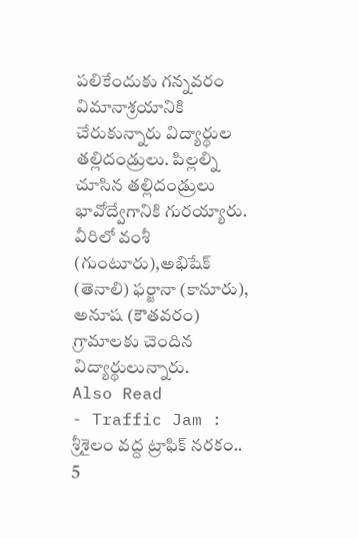పలికేందుకు గన్నవరం విమానాశ్రయానికి చేరుకున్నారు విద్యార్థుల తల్లిదండ్రులు. పిల్లల్ని చూసిన తల్లిదండ్రులు భావోద్వేగానికి గురయ్యారు. వీరిలో వంశీ (గుంటూరు),అభిషేక్ (తెనాలి) ఫర్జానా (కానూరు), అనూష (కౌతవరం) గ్రామాలకు చెందిన విద్యార్థులున్నారు.
Also Read
- Traffic Jam : శ్రీశైలం వద్ద ట్రాఫిక్ నరకం.. 5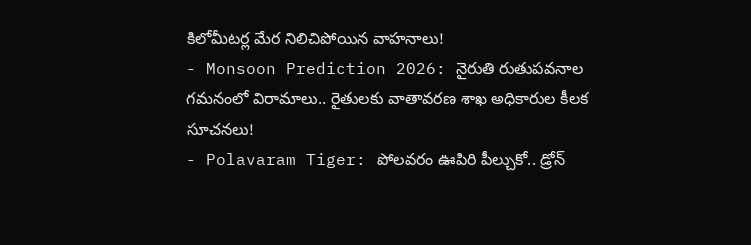కిలోమీటర్ల మేర నిలిచిపోయిన వాహనాలు!
- Monsoon Prediction 2026: నైరుతి రుతుపవనాల గమనంలో విరామాలు.. రైతులకు వాతావరణ శాఖ అధికారుల కీలక సూచనలు!
- Polavaram Tiger: పోలవరం ఊపిరి పీల్చుకో.. డ్రోన్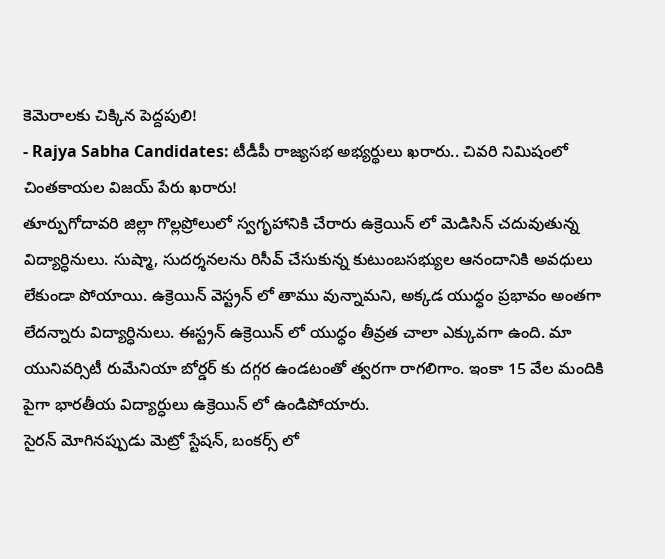కెమెరాలకు చిక్కిన పెద్దపులి!
- Rajya Sabha Candidates: టీడీపీ రాజ్యసభ అభ్యర్థులు ఖరారు.. చివరి నిమిషంలో చింతకాయల విజయ్ పేరు ఖరారు!
తూర్పుగోదావరి జిల్లా గొల్లప్రోలులో స్వగృహానికి చేరారు ఉక్రెయిన్ లో మెడిసిన్ చదువుతున్న విద్యార్ధినులు. సుష్మా, సుదర్శనలను రిసీవ్ చేసుకున్న కుటుంబసభ్యుల ఆనందానికి అవధులు లేకుండా పోయాయి. ఉక్రెయిన్ వెస్ట్రన్ లో తాము వున్నామని, అక్కడ యుధ్ధం ప్రభావం అంతగా లేదన్నారు విద్యార్ధినులు. ఈస్ట్రన్ ఉక్రెయిన్ లో యుధ్ధం తీవ్రత చాలా ఎక్కువగా ఉంది. మా యునివర్సిటీ రుమేనియా బోర్డర్ కు దగ్గర ఉండటంతో త్వరగా రాగలిగాం. ఇంకా 15 వేల మందికి పైగా భారతీయ విద్యార్ధులు ఉక్రెయిన్ లో ఉండిపోయారు.
సైరన్ మోగినప్పుడు మెట్రో స్టేషన్, బంకర్స్ లో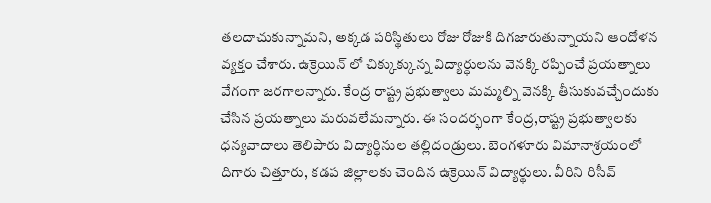తలదాచుకున్నామని, అక్కడ పరిస్థితులు రోజు రోజుకి దిగజారుతున్నాయని ఆందోళన వ్యక్తం చేశారు. ఉక్రెయిన్ లో చిక్కుక్కున్న విద్యార్ధులను వెనక్కి రప్పించే ప్రయత్నాలు వేగంగా జరగాలన్నారు. కేంద్ర రాష్ట్ర ప్రభుత్వాలు మమ్మల్ని వెనక్కి తీసుకువచ్చేందుకు చేసిన ప్రయత్నాలు మరువలేమన్నారు. ఈ సందర్భంగా కేంద్ర,రాష్ట్ర ప్రభుత్వాలకు ధన్యవాదాలు తెలిపారు విద్యార్ధినుల తల్లిదండ్రులు. బెంగళూరు విమానాశ్రయంలో దిగారు చిత్తూరు, కడప జిల్లాలకు చెందిన ఉక్రెయిన్ విద్యార్థులు. వీరిని రిసీవ్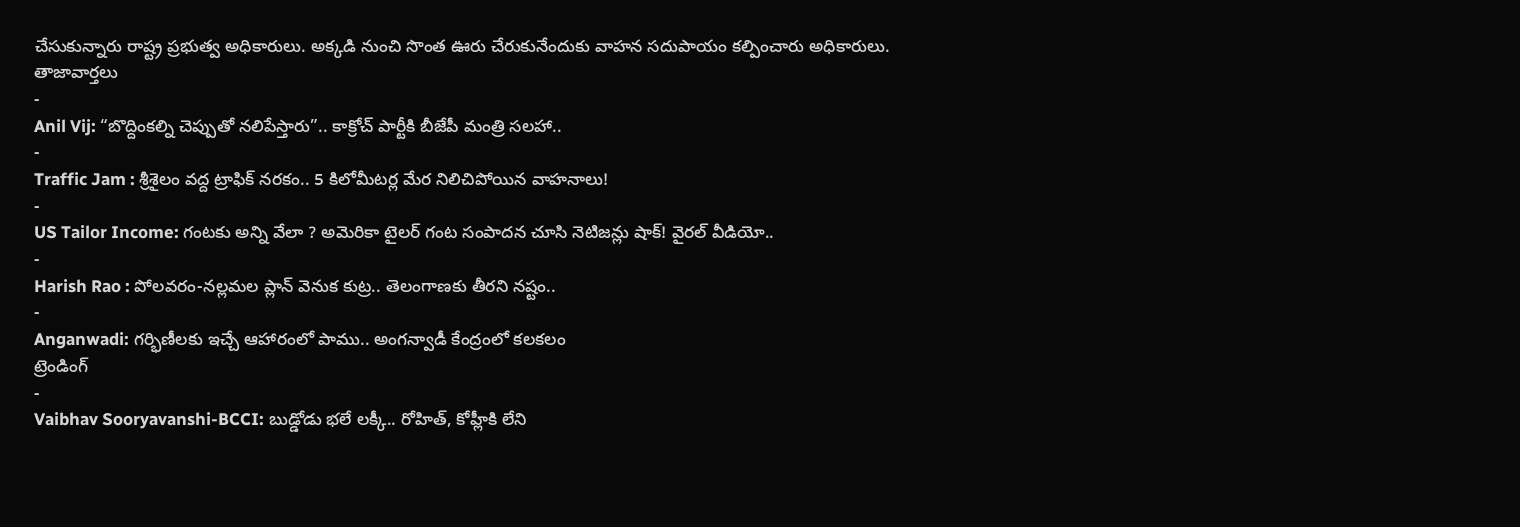చేసుకున్నారు రాష్ట్ర ప్రభుత్వ అధికారులు. అక్కడి నుంచి సొంత ఊరు చేరుకునేందుకు వాహన సదుపాయం కల్పించారు అధికారులు.
తాజావార్తలు
-
Anil Vij: “బొద్దింకల్ని చెప్పుతో నలిపేస్తారు”.. కాక్రోచ్ పార్టీకి బీజేపీ మంత్రి సలహా..
-
Traffic Jam : శ్రీశైలం వద్ద ట్రాఫిక్ నరకం.. 5 కిలోమీటర్ల మేర నిలిచిపోయిన వాహనాలు!
-
US Tailor Income: గంటకు అన్ని వేలా ? అమెరికా టైలర్ గంట సంపాదన చూసి నెటిజన్లు షాక్! వైరల్ వీడియో..
-
Harish Rao : పోలవరం-నల్లమల ప్లాన్ వెనుక కుట్ర.. తెలంగాణకు తీరని నష్టం..
-
Anganwadi: గర్భిణీలకు ఇచ్చే ఆహారంలో పాము.. అంగన్వాడీ కేంద్రంలో కలకలం
ట్రెండింగ్
-
Vaibhav Sooryavanshi-BCCI: బుడ్డోడు భలే లక్కీ.. రోహిత్, కోహ్లీకి లేని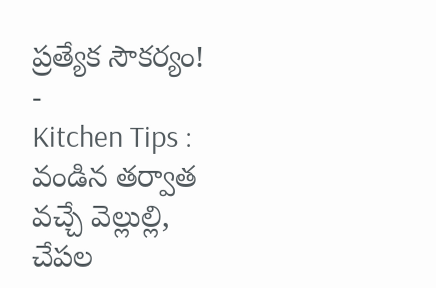ప్రత్యేక సౌకర్యం!
-
Kitchen Tips : వండిన తర్వాత వచ్చే వెల్లుల్లి, చేపల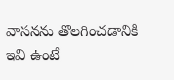వాసనను తొలగించడానికి ఇవి ఉంటే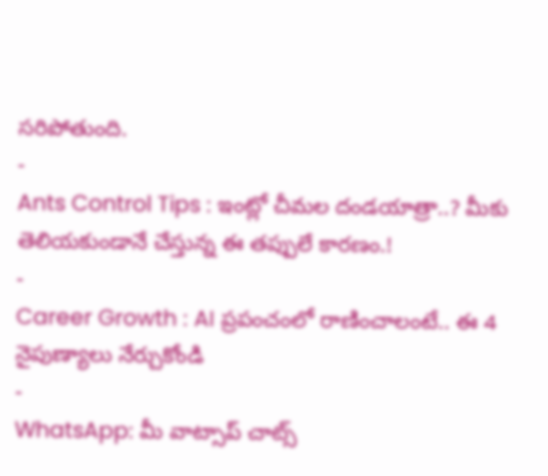సరిపోతుంది.
-
Ants Control Tips : ఇంట్లో చీమల దండయాత్రా..? మీకు తెలియకుండానే చేస్తున్న ఈ తప్పులే కారణం.!
-
Career Growth : AI ప్రపంచంలో రాణించాలంటే.. ఈ 4 నైపుణ్యాలు నేర్చుకోండి
-
WhatsApp: మీ వాట్సాప్ చాట్స్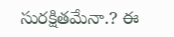సురక్షితమేనా.? ఈ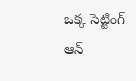ఒక్క సెట్టింగ్ ఆన్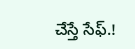చేస్తే సేఫ్.!